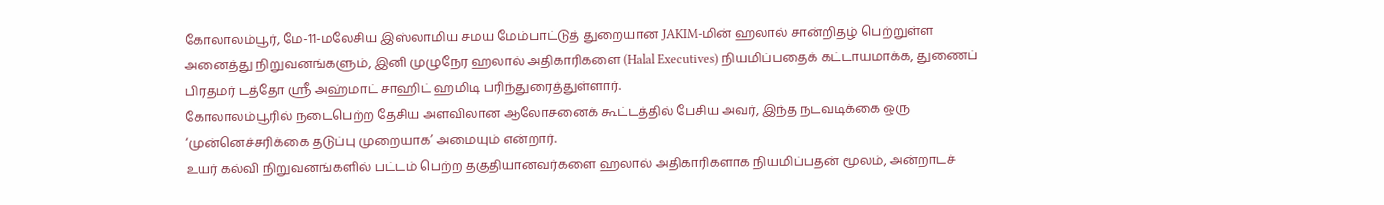கோலாலம்பூர், மே-11-மலேசிய இஸ்லாமிய சமய மேம்பாட்டுத் துறையான JAKIM-மின் ஹலால் சான்றிதழ் பெற்றுள்ள அனைத்து நிறுவனங்களும், இனி முழுநேர ஹலால் அதிகாரிகளை (Halal Executives) நியமிப்பதைக் கட்டாயமாக்க, துணைப் பிரதமர் டத்தோ ஸ்ரீ அஹ்மாட் சாஹிட் ஹமிடி பரிந்துரைத்துள்ளார்.
கோலாலம்பூரில் நடைபெற்ற தேசிய அளவிலான ஆலோசனைக் கூட்டத்தில் பேசிய அவர், இந்த நடவடிக்கை ஒரு ‘முன்னெச்சரிக்கை தடுப்பு முறையாக’ அமையும் என்றார்.
உயர் கல்வி நிறுவனங்களில் பட்டம் பெற்ற தகுதியானவர்களை ஹலால் அதிகாரிகளாக நியமிப்பதன் மூலம், அன்றாடச்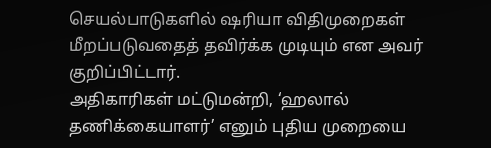செயல்பாடுகளில் ஷரியா விதிமுறைகள் மீறப்படுவதைத் தவிர்க்க முடியும் என அவர் குறிப்பிட்டார்.
அதிகாரிகள் மட்டுமன்றி, ‘ஹலால் தணிக்கையாளர்’ எனும் புதிய முறையை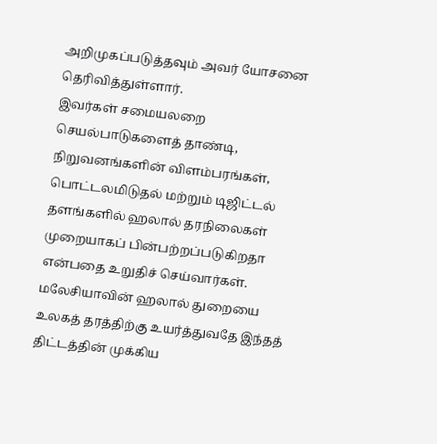அறிமுகப்படுத்தவும் அவர் யோசனை தெரிவித்துள்ளார்.
இவர்கள் சமையலறை செயல்பாடுகளைத் தாண்டி, நிறுவனங்களின் விளம்பரங்கள், பொட்டலமிடுதல் மற்றும் டிஜிட்டல் தளங்களில் ஹலால் தரநிலைகள் முறையாகப் பின்பற்றப்படுகிறதா என்பதை உறுதிச் செய்வார்கள்.
மலேசியாவின் ஹலால் துறையை உலகத் தரத்திற்கு உயர்த்துவதே இந்தத் திட்டத்தின் முக்கிய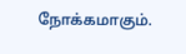நோக்கமாகும்.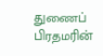துணைப் பிரதமரின்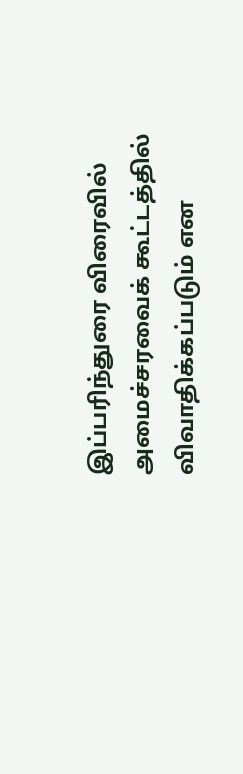இப்பரிந்துரை விரைவில் அமைச்சரவைக் கூட்டத்தில் விவாதிக்கப்படும் என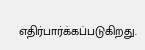எதிர்பார்க்கப்படுகிறது.